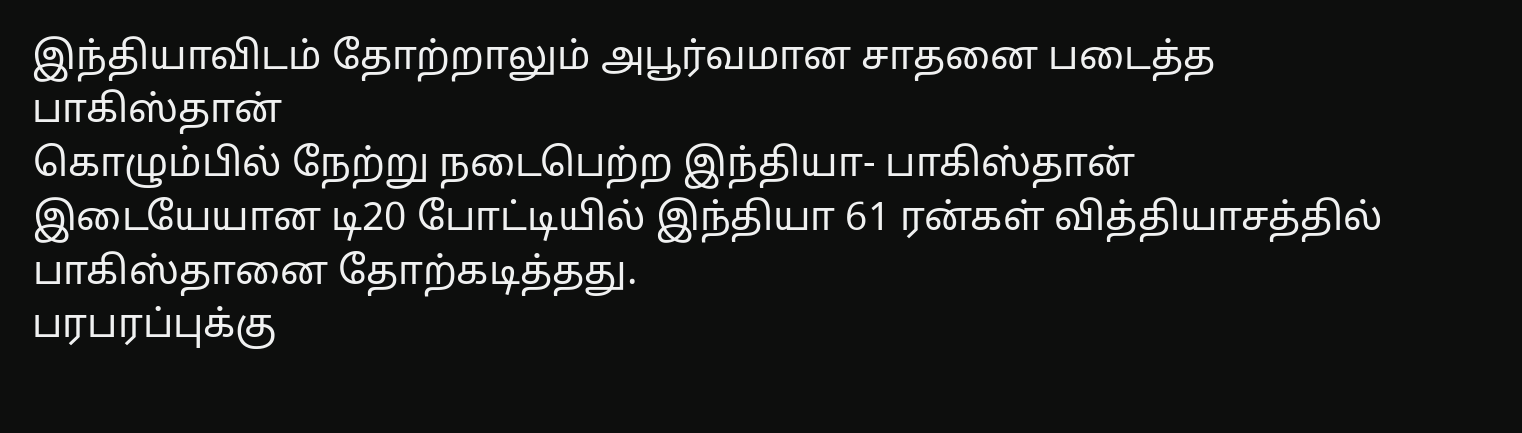இந்தியாவிடம் தோற்றாலும் அபூர்வமான சாதனை படைத்த பாகிஸ்தான்
கொழும்பில் நேற்று நடைபெற்ற இந்தியா- பாகிஸ்தான் இடையேயான டி20 போட்டியில் இந்தியா 61 ரன்கள் வித்தியாசத்தில் பாகிஸ்தானை தோற்கடித்தது.
பரபரப்புக்கு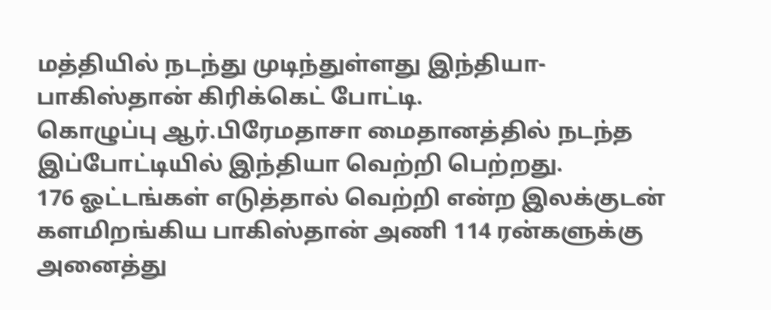மத்தியில் நடந்து முடிந்துள்ளது இந்தியா- பாகிஸ்தான் கிரிக்கெட் போட்டி.
கொழுப்பு ஆர்.பிரேமதாசா மைதானத்தில் நடந்த இப்போட்டியில் இந்தியா வெற்றி பெற்றது.
176 ஓட்டங்கள் எடுத்தால் வெற்றி என்ற இலக்குடன் களமிறங்கிய பாகிஸ்தான் அணி 114 ரன்களுக்கு அனைத்து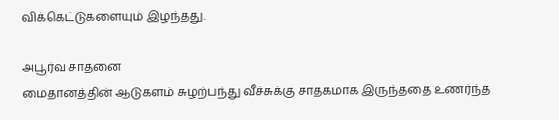விக்கெட்டுகளையும் இழந்தது.

அபூர்வ சாதனை
மைதானத்தின் ஆடுகளம் சுழற்பந்து வீச்சுக்கு சாதகமாக இருந்ததை உணர்ந்த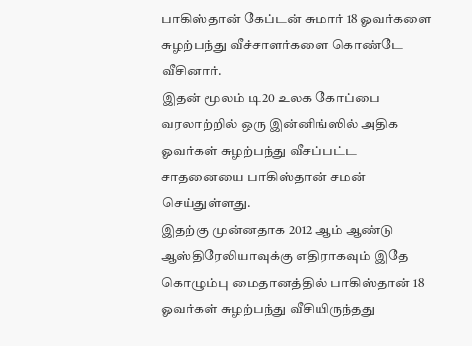பாகிஸ்தான் கேப்டன் சுமார் 18 ஓவர்களை சுழற்பந்து வீச்சாளர்களை கொண்டே வீசினார்.
இதன் மூலம் டி20 உலக கோப்பை வரலாற்றில் ஒரு இன்னிங்ஸில் அதிக ஓவர்கள் சுழற்பந்து வீசப்பட்ட சாதனையை பாகிஸ்தான் சமன் செய்துள்ளது.
இதற்கு முன்னதாக 2012 ஆம் ஆண்டு ஆஸ்திரேலியாவுக்கு எதிராகவும் இதே கொழும்பு மைதானத்தில் பாகிஸ்தான் 18 ஓவர்கள் சுழற்பந்து வீசியிருந்தது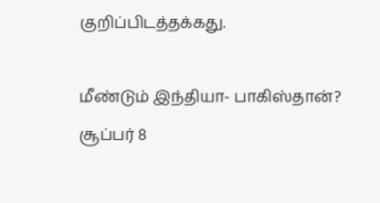குறிப்பிடத்தக்கது.

மீண்டும் இந்தியா- பாகிஸ்தான்?
சூப்பர் 8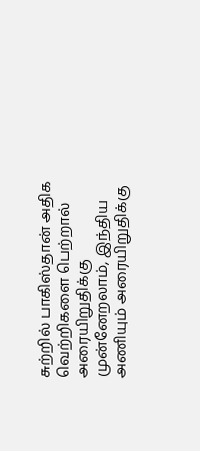சுற்றில் பாகிஸ்தான் அதிக வெற்றிகளை பெற்றால் அரையிறுதிக்கு முன்னேறலாம், இந்திய அணியும் அரையிறுதிக்கு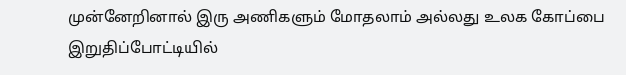முன்னேறினால் இரு அணிகளும் மோதலாம் அல்லது உலக கோப்பை இறுதிப்போட்டியில்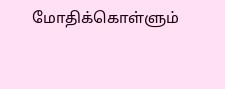மோதிக்கொள்ளும்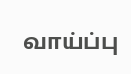வாய்ப்பு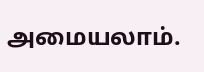அமையலாம்.